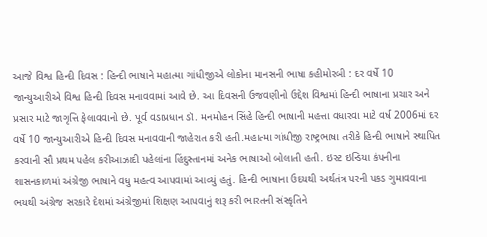આજે વિશ્વ હિન્દી દિવસ : હિન્દી ભાષાને મહાત્મા ગાંધીજીએ લોકોના માનસની ભાષા કહીમોરબી : દર વર્ષે 10 જાન્યુઆરીએ વિશ્વ હિન્દી દિવસ મનાવવામાં આવે છે. આ દિવસની ઉજવણીનો ઉદ્દેશ વિશ્વમાં હિન્દી ભાષાના પ્રચાર અને પ્રસાર માટે જાગૃત્તિ ફેલાવવાનો છે. પૂર્વ વડાપ્રધાન ડૉ. મનમોહન સિંહે હિન્દી ભાષાની મહત્તા વધારવા માટે વર્ષ 2006માં દર વર્ષે 10 જાન્યુઆરીએ હિન્દી દિવસ મનાવવાની જાહેરાત કરી હતી.મહાત્મા ગાંધીજી રાષ્ટ્રભાષા તરીકે હિન્દી ભાષાને સ્થાપિત કરવાની સૌ પ્રથમ પહેલ કરીઆઝાદી પહેલાંના હિંદુસ્તાનમાં અનેક ભાષાઓ બોલાતી હતી. ઇસ્ટ ઇન્ડિયા કંપનીના શાસનકાળમાં અંગ્રેજી ભાષાને વધુ મહત્વ આપવામાં આવ્યું હતું. હિન્દી ભાષાના ઉદયથી અર્થતંત્ર પરની પકડ ગુમાવવાના ભયથી અંગ્રેજ સરકારે દેશમાં અંગ્રેજીમાં શિક્ષણ આપવાનું શરૂ કરી ભારતની સંસ્કૃતિને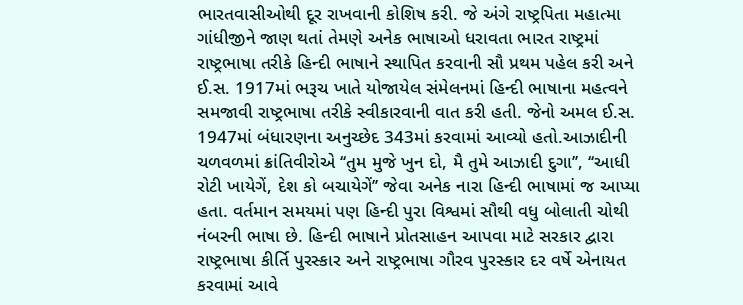ભારતવાસીઓથી દૂર રાખવાની કોશિષ કરી. જે અંગે રાષ્ટ્રપિતા મહાત્મા ગાંધીજીને જાણ થતાં તેમણે અનેક ભાષાઓ ધરાવતા ભારત રાષ્ટ્રમાં રાષ્ટ્રભાષા તરીકે હિન્દી ભાષાને સ્થાપિત કરવાની સૌ પ્રથમ પહેલ કરી અને ઈ.સ. 1917માં ભરૂચ ખાતે યોજાયેલ સંમેલનમાં હિન્દી ભાષાના મહત્વને સમજાવી રાષ્ટ્રભાષા તરીકે સ્વીકારવાની વાત કરી હતી. જેનો અમલ ઈ.સ. 1947માં બંધારણના અનુચ્છેદ 343માં કરવામાં આવ્યો હતો.આઝાદીની ચળવળમાં ક્રાંતિવીરોએ ‘‘તુમ મુજે ખુન દો, મૈ તુમે આઝાદી દુગા’’, ‘‘આધી રોટી ખાયેગેં, દેશ કો બચાયેગેં’’ જેવા અનેક નારા હિન્દી ભાષામાં જ આપ્યા હતા. વર્તમાન સમયમાં પણ હિન્દી પુરા વિશ્વમાં સૌથી વધુ બોલાતી ચોથી નંબરની ભાષા છે. હિન્દી ભાષાને પ્રોતસાહન આપવા માટે સરકાર દ્વારા રાષ્ટ્રભાષા કીર્તિ પુરસ્કાર અને રાષ્ટ્રભાષા ગૌરવ પુરસ્કાર દર વર્ષે એનાયત કરવામાં આવે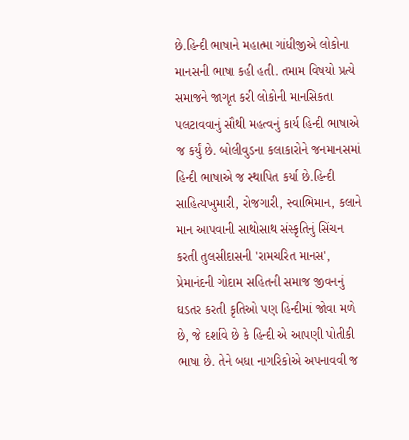છે.હિન્દી ભાષાને મહાત્મા ગાંધીજીએ લોકોના માનસની ભાષા કહી હતી. તમામ વિષયો પ્રત્યે સમાજને જાગૃત કરી લોકોની માનસિકતા પલટાવવાનું સૌથી મહત્વનું કાર્ય હિન્દી ભાષાએ જ કર્યું છે. બોલીવુડના કલાકારોને જનમાનસમાં હિન્દી ભાષાએ જ સ્થાપિત કર્યા છે.હિન્દી સાહિત્યખુમારી, રોજગારી, સ્વાભિમાન, કલાને માન આપવાની સાથોસાથ સંસ્કૃતિનું સિંચન કરતી તુલસીદાસની 'રામચરિત માનસ', પ્રેમાનંદની ગોદામ સહિતની સમાજ જીવનનું ઘડતર કરતી કૃતિઓ પણ હિન્દીમાં જોવા મળે છે, જે દર્શાવે છે કે હિન્દી એ આપણી પોતીકી ભાષા છે. તેને બધા નાગરિકોએ અપનાવવી જ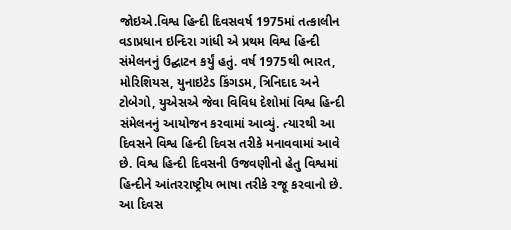જોઇએ.વિશ્વ હિન્દી દિવસવર્ષ 1975માં તત્કાલીન વડાપ્રધાન ઇન્દિરા ગાંધી એ પ્રથમ વિશ્વ હિન્દી સંમેલનનું ઉદ્ઘાટન કર્યું હતું. વર્ષ 1975થી ભારત, મોરિશિયસ, યુનાઇટેડ કિંગડમ, ત્રિનિદાદ અને ટોબેગો, યુએસએ જેવા વિવિધ દેશોમાં વિશ્વ હિન્દી સંમેલનનું આયોજન કરવામાં આવ્યું. ત્યારથી આ દિવસને વિશ્વ હિન્દી દિવસ તરીકે મનાવવામાં આવે છે. વિશ્વ હિન્દી દિવસની ઉજવણીનો હેતુ વિશ્વમાં હિન્દીને આંતરરાષ્ટ્રીય ભાષા તરીકે રજૂ કરવાનો છે. આ દિવસ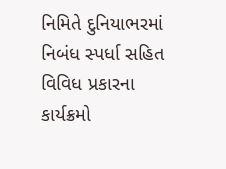નિમિતે દુનિયાભરમાં નિબંધ સ્પર્ધા સહિત વિવિધ પ્રકારના કાર્યક્રમો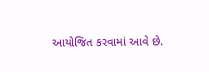આયોજિત કરવામાં આવે છે.